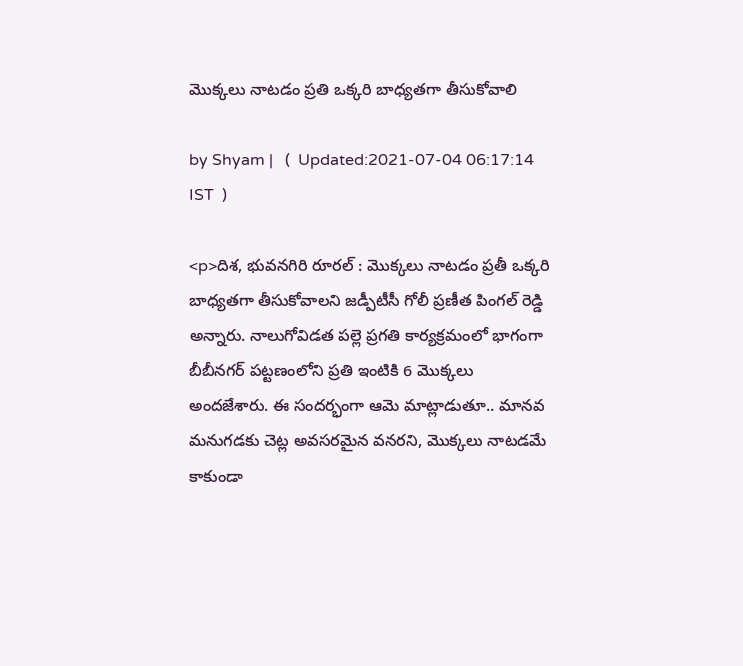మొక్కలు నాటడం ప్రతి ఒక్కరి బాధ్యతగా తీసుకోవాలి

by Shyam |   (  Updated:2021-07-04 06:17:14  IST  )

<p>దిశ, భువనగిరి రూరల్ : మొక్కలు నాటడం ప్రతీ ఒక్కరి బాధ్యతగా తీసుకోవాలని జడ్పీటీసీ గోలీ ప్రణీత పింగల్ రెడ్డి అన్నారు. నాలుగోవిడత పల్లె ప్రగతి కార్యక్రమంలో భాగంగా బీబీనగర్ పట్టణంలోని ప్రతి ఇంటికి 6 మొక్కలు అందజేశారు. ఈ సందర్భంగా ఆమె మాట్లాడుతూ.. మానవ మనుగడకు చెట్ల అవసరమైన వనరని, మొక్కలు నాటడమే కాకుండా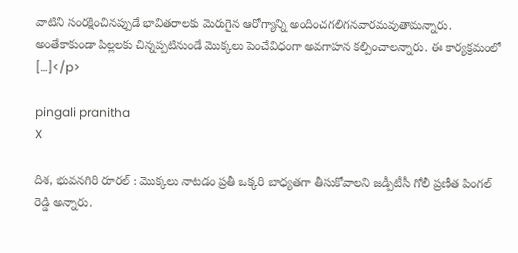వాటిని సంరక్షించినప్పుడే భావితరాలకు మెరుగైన ఆరోగ్యాన్ని అందించగలిగనవారమవుతామన్నారు. అంతేకాకుండా పిల్లలకు చిన్నప్పటినుండే మొక్కలు పెంచేవిధంగా అవగాహన కల్పించాలన్నారు. ఈ కార్యక్రమంలో […]</p>

pingali pranitha
X

దిశ, భువనగిరి రూరల్ : మొక్కలు నాటడం ప్రతీ ఒక్కరి బాధ్యతగా తీసుకోవాలని జడ్పీటీసీ గోలీ ప్రణీత పింగల్ రెడ్డి అన్నారు.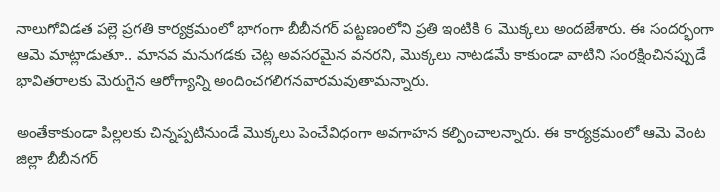నాలుగోవిడత పల్లె ప్రగతి కార్యక్రమంలో భాగంగా బీబీనగర్ పట్టణంలోని ప్రతి ఇంటికి 6 మొక్కలు అందజేశారు. ఈ సందర్భంగా ఆమె మాట్లాడుతూ.. మానవ మనుగడకు చెట్ల అవసరమైన వనరని, మొక్కలు నాటడమే కాకుండా వాటిని సంరక్షించినప్పుడే భావితరాలకు మెరుగైన ఆరోగ్యాన్ని అందించగలిగనవారమవుతామన్నారు.

అంతేకాకుండా పిల్లలకు చిన్నప్పటినుండే మొక్కలు పెంచేవిధంగా అవగాహన కల్పించాలన్నారు. ఈ కార్యక్రమంలో ఆమె వెంట జిల్లా బీబీనగర్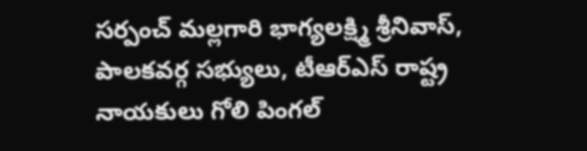సర్పంచ్ మల్లగారి భాగ్యలక్ష్మి శ్రీనివాస్, పాలకవర్గ సభ్యులు, టీఆర్ఎస్ రాష్ట్ర నాయకులు గోలి పింగల్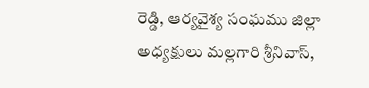రెడ్డి, ఆర్యవైశ్య సంఘము జిల్లా అధ్యక్షులు మల్లగారి శ్రీనివాస్,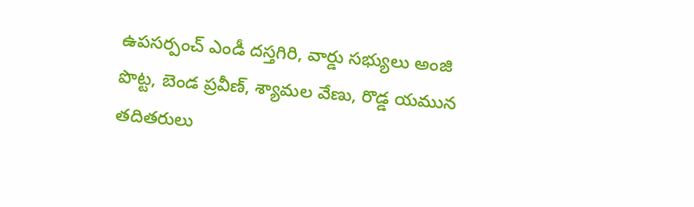ఉపసర్పంచ్ ఎండీ దస్తగిరి, వార్డు సభ్యులు అంజి పొట్ట, బెండ ప్రవీణ్, శ్యామల వేణు, రొడ్డ యమున తదితరులు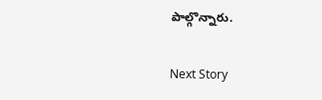పాల్గొన్నారు.

Next Story